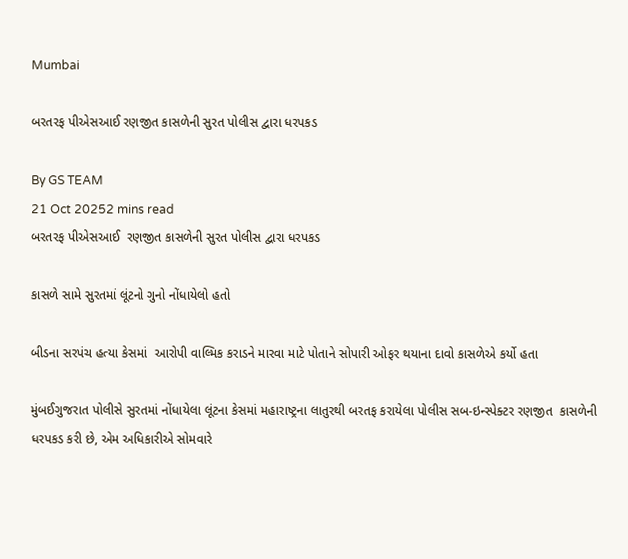Mumbai

બરતરફ પીએસઆઈ રણજીત કાસળેની સુરત પોલીસ દ્વારા ધરપકડ

By GS TEAM
21 Oct 20252 mins read
બરતરફ પીએસઆઈ  રણજીત કાસળેની સુરત પોલીસ દ્વારા ધરપકડ

કાસળે સામે સુરતમાં લૂંટનો ગુનો નોંધાયેલો હતો

બીડના સરપંચ હત્યા કેસમાં  આરોપી વાલ્મિક કરાડને મારવા માટે પોતાને સોપારી ઓફર થયાના દાવો કાસળેએ કર્યો હતા

મુંબઈગુજરાત પોલીસે સુરતમાં નોંધાયેલા લૂંટના કેસમાં મહારાષ્ટ્રના લાતુરથી બરતફ કરાયેલા પોલીસ સબ-ઇન્સ્પેક્ટર રણજીત  કાસળેની ધરપકડ કરી છે, એમ અધિકારીએ સોમવારે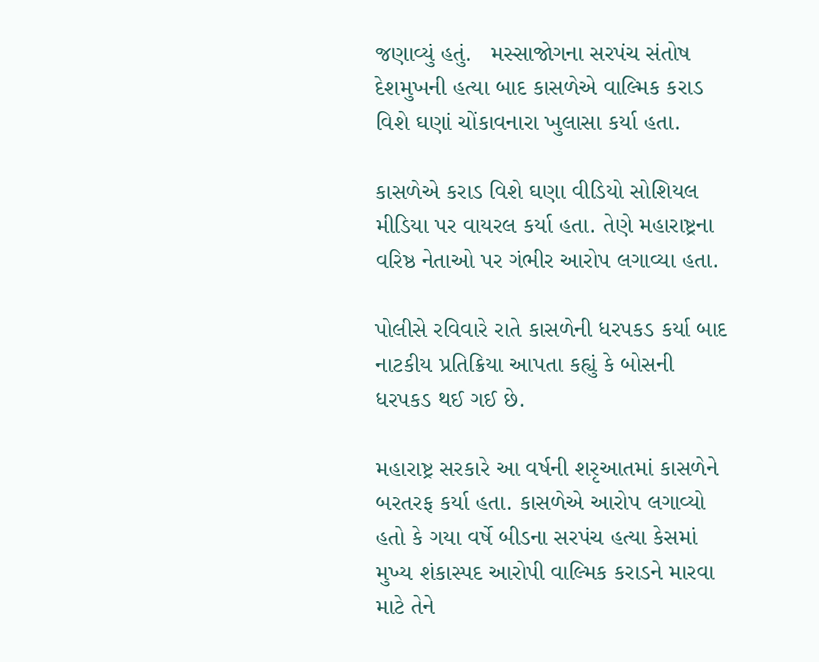જણાવ્યું હતું.   મસ્સાજોગના સરપંચ સંતોષ દેશમુખની હત્યા બાદ કાસળેએ વાલ્મિક કરાડ વિશે ઘણાં ચોંકાવનારા ખુલાસા કર્યા હતા.

કાસળેએ કરાડ વિશે ઘણા વીડિયો સોશિયલ મીડિયા પર વાયરલ કર્યા હતા. તેણે મહારાષ્ટ્રના વરિષ્ઠ નેતાઓ પર ગંભીર આરોપ લગાવ્યા હતા.

પોલીસે રવિવારે રાતે કાસળેની ધરપકડ કર્યા બાદ નાટકીય પ્રતિક્રિયા આપતા કહ્યું કે બોસની ધરપકડ થઈ ગઈ છે.

મહારાષ્ટ્ર સરકારે આ વર્ષની શરૃઆતમાં કાસળેને બરતરફ કર્યા હતા. કાસળેએ આરોપ લગાવ્યો હતો કે ગયા વર્ષે બીડના સરપંચ હત્યા કેસમાં મુખ્ય શંકાસ્પદ આરોપી વાલ્મિક કરાડને મારવા માટે તેને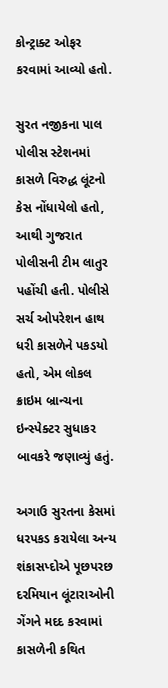કોન્ટ્રાક્ટ ઓફર કરવામાં આવ્યો હતો.

સુરત નજીકના પાલ પોલીસ સ્ટેશનમાં કાસળે વિરુદ્ધ લૂંટનો કેસ નોંધાયેલો હતો, આથી ગુજરાત પોલીસની ટીમ લાતુર પહોંચી હતી. પોલીસે સર્ચ ઓપરેશન હાથ ધરી કાસળેને પકડયો હતો, એમ લોકલ ક્રાઇમ બ્રાન્ચના ઇન્સ્પેક્ટર સુધાકર બાવકરે જણાવ્યું હતું.

અગાઉ સુરતના કેસમાં ધરપકડ કરાયેલા અન્ય શંકાસપ્દોએ પૂછપરછ દરમિયાન લૂંટારાઓની ગેંગને મદદ કરવામાં કાસળેની કથિત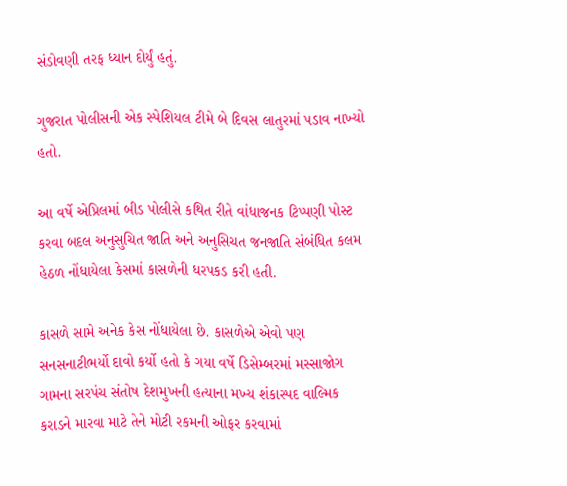સંડોવણી તરફ ધ્યાન દોર્યું હતું.

ગુજરાત પોલીસની એક સ્પેશિયલ ટીમે બે દિવસ લાતુરમાં પડાવ નાખ્યો હતો.

આ વર્ષે એપ્રિલમાં બીડ પોલીસે કથિત રીતે વાંધાજનક ટિપ્પણી પોસ્ટ કરવા બદલ અનુસુચિત જાતિ અને અનુસિચત જનજાતિ સંબંધિત કલમ હેઠળ નોંધાયેલા કેસમાં કાસળેની ધરપકડ કરી હતી.

કાસળે સામે અનેક કેસ નોંધાયેલા છે. કાસળેએ એવો પણ સનસનાટીભર્યો દાવો કર્યો હતો કે ગયા વર્ષે ડિસેમ્બરમાં મસ્સાજોગ ગામના સરપંચ સંતોષ દેશમુખની હત્યાના મખ્ય શંકાસ્પદ વાલ્મિક કરાડને મારવા માટે તેને મોટી રકમની ઓફર કરવામાં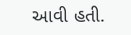આવી હતી.